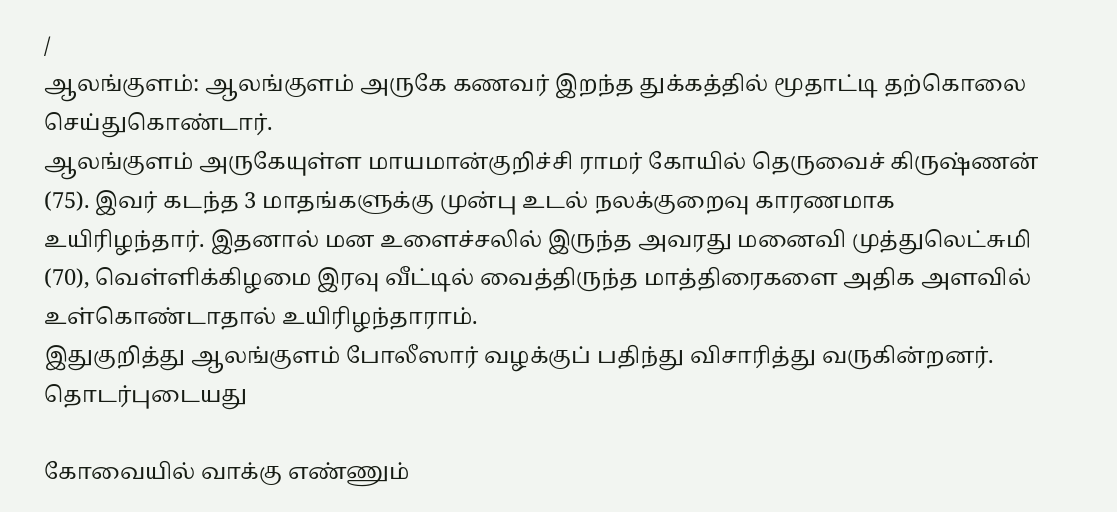/
ஆலங்குளம்: ஆலங்குளம் அருகே கணவர் இறந்த துக்கத்தில் மூதாட்டி தற்கொலை செய்துகொண்டார்.
ஆலங்குளம் அருகேயுள்ள மாயமான்குறிச்சி ராமர் கோயில் தெருவைச் கிருஷ்ணன் (75). இவர் கடந்த 3 மாதங்களுக்கு முன்பு உடல் நலக்குறைவு காரணமாக உயிரிழந்தார். இதனால் மன உளைச்சலில் இருந்த அவரது மனைவி முத்துலெட்சுமி (70), வெள்ளிக்கிழமை இரவு வீட்டில் வைத்திருந்த மாத்திரைகளை அதிக அளவில் உள்கொண்டாதால் உயிரிழந்தாராம்.
இதுகுறித்து ஆலங்குளம் போலீஸார் வழக்குப் பதிந்து விசாரித்து வருகின்றனர்.
தொடர்புடையது

கோவையில் வாக்கு எண்ணும்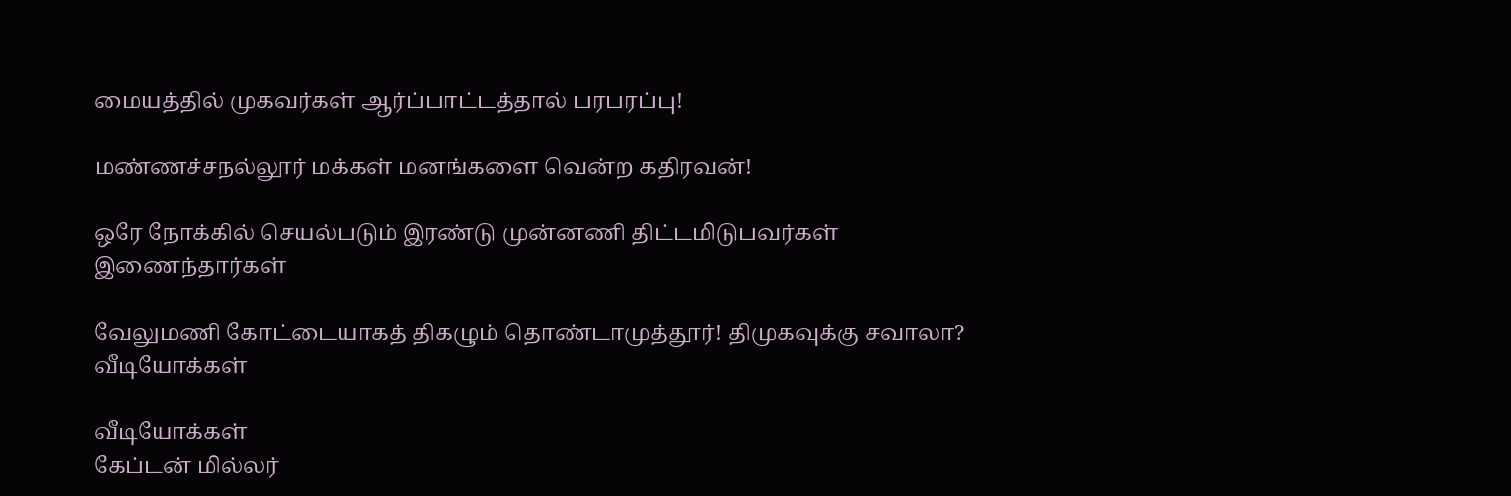மையத்தில் முகவர்கள் ஆர்ப்பாட்டத்தால் பரபரப்பு!

மண்ணச்சநல்லூர் மக்கள் மனங்களை வென்ற கதிரவன்!

ஒரே நோக்கில் செயல்படும் இரண்டு முன்னணி திட்டமிடுபவர்கள் இணைந்தார்கள்

வேலுமணி கோட்டையாகத் திகழும் தொண்டாமுத்தூர்! திமுகவுக்கு சவாலா?
வீடியோக்கள்

வீடியோக்கள்
கேப்டன் மில்லர்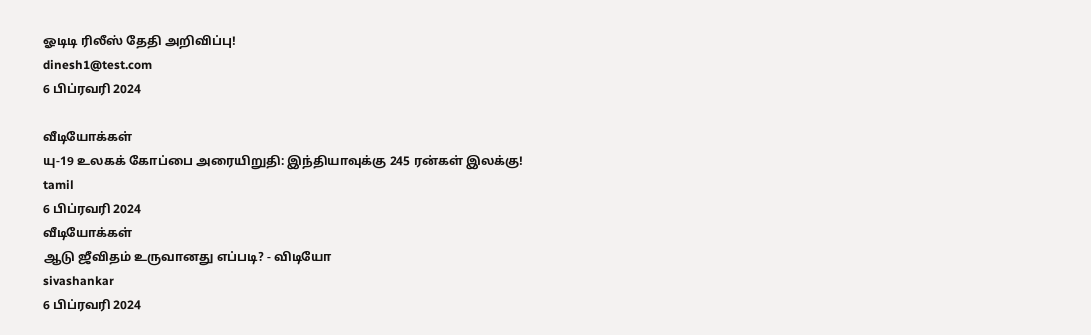ஓடிடி ரிலீஸ் தேதி அறிவிப்பு!
dinesh1@test.com
6 பிப்ரவரி 2024

வீடியோக்கள்
யு-19 உலகக் கோப்பை அரையிறுதி: இந்தியாவுக்கு 245 ரன்கள் இலக்கு!
tamil
6 பிப்ரவரி 2024
வீடியோக்கள்
ஆடு ஜீவிதம் உருவானது எப்படி? - விடியோ
sivashankar
6 பிப்ரவரி 2024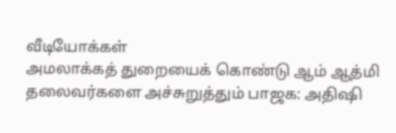வீடியோக்கள்
அமலாக்கத் துறையைக் கொண்டு ஆம் ஆத்மி தலைவர்களை அச்சுறுத்தும் பாஜக: அதிஷி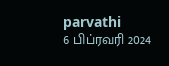parvathi
6 பிப்ரவரி 2024